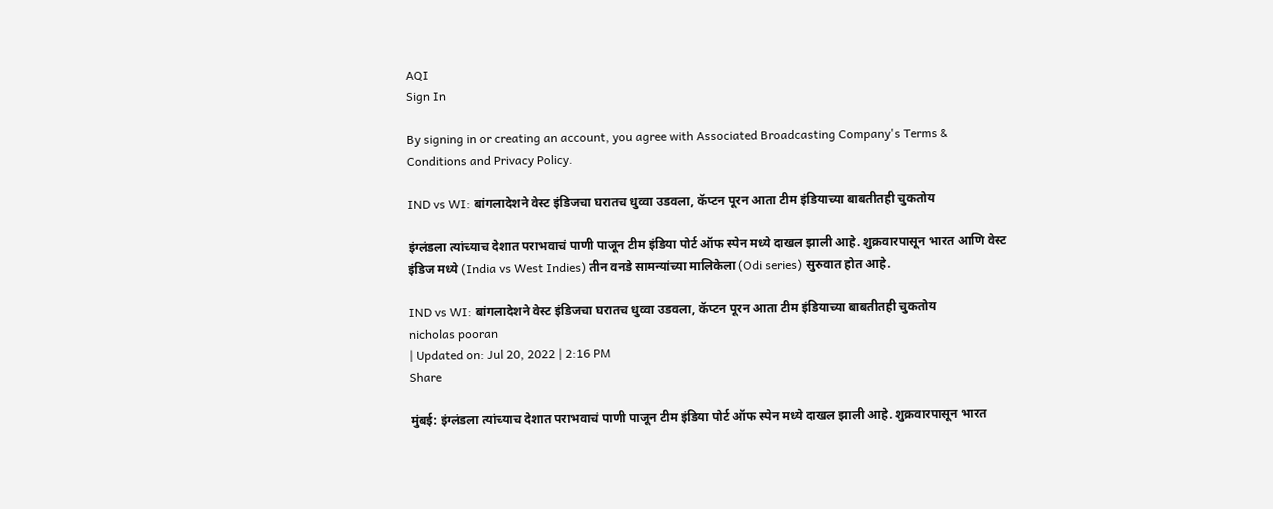AQI
Sign In

By signing in or creating an account, you agree with Associated Broadcasting Company's Terms & Conditions and Privacy Policy.

IND vs WI: बांगलादेशने वेस्ट इंडिजचा घरातच धुव्वा उडवला, कॅप्टन पूरन आता टीम इंडियाच्या बाबतीतही चुकतोय

इंग्लंडला त्यांच्याच देशात पराभवाचं पाणी पाजून टीम इंडिया पोर्ट ऑफ स्पेन मध्ये दाखल झाली आहे. शुक्रवारपासून भारत आणि वेस्ट इंडिज मध्ये (India vs West Indies) तीन वनडे सामन्यांच्या मालिकेला (Odi series) सुरुवात होत आहे.

IND vs WI: बांगलादेशने वेस्ट इंडिजचा घरातच धुव्वा उडवला, कॅप्टन पूरन आता टीम इंडियाच्या बाबतीतही चुकतोय
nicholas pooran
| Updated on: Jul 20, 2022 | 2:16 PM
Share

मुंबई: इंग्लंडला त्यांच्याच देशात पराभवाचं पाणी पाजून टीम इंडिया पोर्ट ऑफ स्पेन मध्ये दाखल झाली आहे. शुक्रवारपासून भारत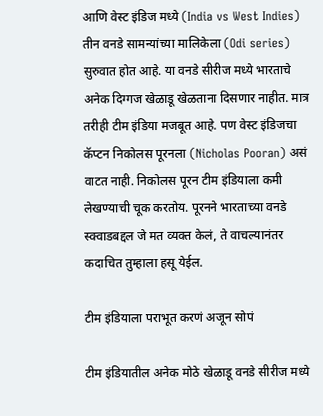आणि वेस्ट इंडिज मध्ये (India vs West Indies) तीन वनडे सामन्यांच्या मालिकेला (Odi series) सुरुवात होत आहे. या वनडे सीरीज मध्ये भारताचे अनेक दिग्गज खेळाडू खेळताना दिसणार नाहीत. मात्र तरीही टीम इंडिया मजबूत आहे. पण वेस्ट इंडिजचा कॅप्टन निकोलस पूरनला (Nicholas Pooran) असं वाटत नाही. निकोलस पूरन टीम इंडियाला कमी लेखण्याची चूक करतोय. पूरनने भारताच्या वनडे स्क्वाडबद्दल जे मत व्यक्त केलं, ते वाचल्यानंतर कदाचित तुम्हाला हसू येईल.

टीम इंडियाला पराभूत करणं अजून सोपं

टीम इंडियातील अनेक मोठे खेळाडू वनडे सीरीज मध्ये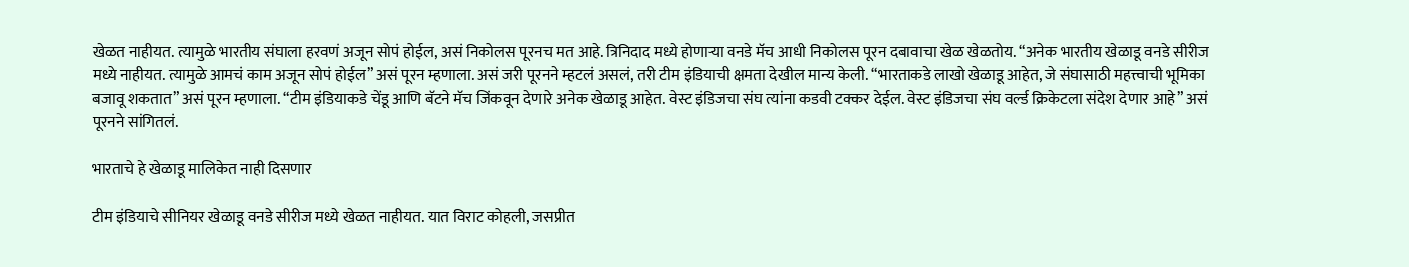खेळत नाहीयत. त्यामुळे भारतीय संघाला हरवणं अजून सोपं होईल, असं निकोलस पूरनच मत आहे. त्रिनिदाद मध्ये होणाऱ्या वनडे मॅच आधी निकोलस पूरन दबावाचा खेळ खेळतोय. “अनेक भारतीय खेळाडू वनडे सीरीज मध्ये नाहीयत. त्यामुळे आमचं काम अजून सोपं होईल” असं पूरन म्हणाला. असं जरी पूरनने म्हटलं असलं, तरी टीम इंडियाची क्षमता देखील मान्य केली. “भारताकडे लाखो खेळाडू आहेत, जे संघासाठी महत्त्वाची भूमिका बजावू शकतात” असं पूरन म्हणाला. “टीम इंडियाकडे चेंडू आणि बॅटने मॅच जिंकवून देणारे अनेक खेळाडू आहेत. वेस्ट इंडिजचा संघ त्यांना कडवी टक्कर देईल. वेस्ट इंडिजचा संघ वर्ल्ड क्रिकेटला संदेश देणार आहे” असं पूरनने सांगितलं.

भारताचे हे खेळाडू मालिकेत नाही दिसणार

टीम इंडियाचे सीनियर खेळाडू वनडे सीरीज मध्ये खेळत नाहीयत. यात विराट कोहली, जसप्रीत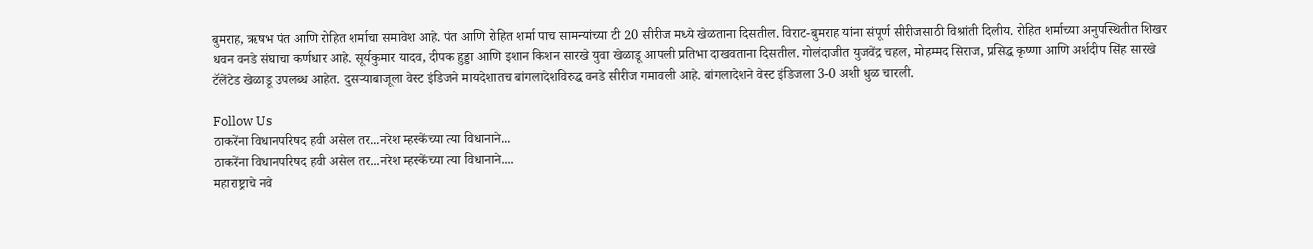बुमराह, ऋषभ पंत आणि रोहित शर्माचा समावेश आहे. पंत आणि रोहित शर्मा पाच सामन्यांच्या टी 20 सीरीज मध्ये खेळताना दिसतील. विराट-बुमराह यांना संपूर्ण सीरीजसाठी विश्रांती दिलीय. रोहित शर्माच्या अनुपस्थितीत शिखर धवन वनडे संघाचा कर्णधार आहे. सूर्यकुमार यादव, दीपक हुड्डा आणि इशान किशन सारखे युवा खेळाडू आपली प्रतिभा दाखवताना दिसतील. गोलंदाजीत युजवेंद्र चहल, मोहम्मद सिराज, प्रसिद्ध कृष्णा आणि अर्शदीप सिंह सारखे टॅलेंटेड खेळाडू उपलब्ध आहेत. दुसऱ्याबाजूला वेस्ट इंडिजने मायदेशातच बांगलादेशविरुद्ध वनडे सीरीज गमावली आहे. बांगलादेशने वेस्ट इंडिजला 3-0 अशी धुळ चारली.

Follow Us
ठाकरेंना विधानपरिषद हवी असेल तर...नरेश म्हस्केंच्या त्या विधानाने...
ठाकरेंना विधानपरिषद हवी असेल तर...नरेश म्हस्केंच्या त्या विधानाने....
महाराष्ट्राचे नवे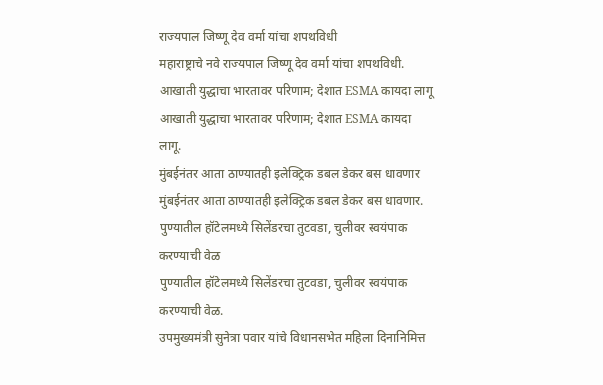राज्यपाल जिष्णू देव वर्मा यांचा शपथविधी
महाराष्ट्राचे नवे राज्यपाल जिष्णू देव वर्मा यांचा शपथविधी.
आखाती युद्धाचा भारतावर परिणाम; देशात ESMA कायदा लागू
आखाती युद्धाचा भारतावर परिणाम; देशात ESMA कायदा लागू.
मुंबईनंतर आता ठाण्यातही इलेक्ट्रिक डबल डेकर बस धावणार
मुंबईनंतर आता ठाण्यातही इलेक्ट्रिक डबल डेकर बस धावणार.
पुण्यातील हॉटेलमध्ये सिलेंडरचा तुटवडा, चुलीवर स्वयंपाक करण्याची वेळ
पुण्यातील हॉटेलमध्ये सिलेंडरचा तुटवडा, चुलीवर स्वयंपाक करण्याची वेळ.
उपमुख्यमंत्री सुनेत्रा पवार यांचे विधानसभेत महिला दिनानिमित्त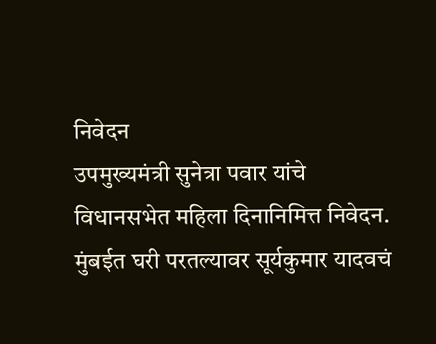निवेदन
उपमुख्यमंत्री सुनेत्रा पवार यांचे विधानसभेत महिला दिनानिमित्त निवेदन.
मुंबईत घरी परतल्यावर सूर्यकुमार यादवचं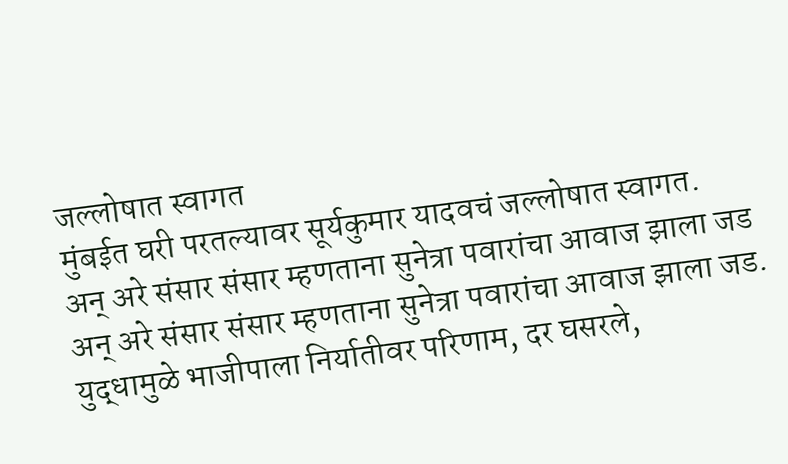जल्लोषात स्वागत
मुंबईत घरी परतल्यावर सूर्यकुमार यादवचं जल्लोषात स्वागत.
अन् अरे संसार संसार म्हणताना सुनेत्रा पवारांचा आवाज झाला जड
अन् अरे संसार संसार म्हणताना सुनेत्रा पवारांचा आवाज झाला जड.
युद्धामुळे भाजीपाला निर्यातीवर परिणाम, दर घसरले,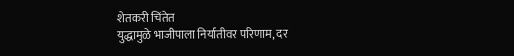शेतकरी चिंतेत
युद्धामुळे भाजीपाला निर्यातीवर परिणाम, दर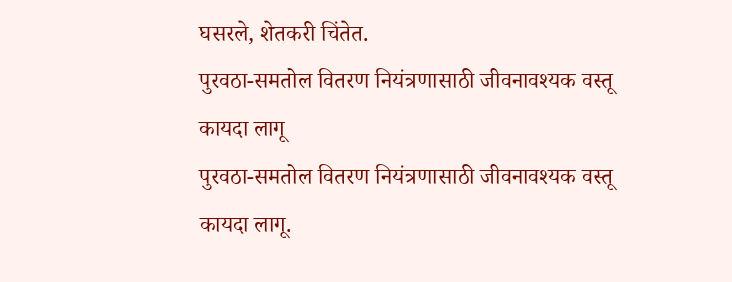घसरले, शेतकरी चिंतेत.
पुरवठा-समतोल वितरण नियंत्रणासाठी जीवनावश्यक वस्तू कायदा लागू
पुरवठा-समतोल वितरण नियंत्रणासाठी जीवनावश्यक वस्तू कायदा लागू.